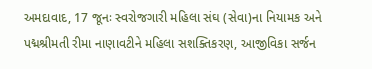અમદાવાદ, 17 જૂનઃ સ્વરોજગારી મહિલા સંઘ (સેવા)ના નિયામક અને પદ્મશ્રીમતી રીમા નાણાવટીને મહિલા સશક્તિકરણ, આજીવિકા સર્જન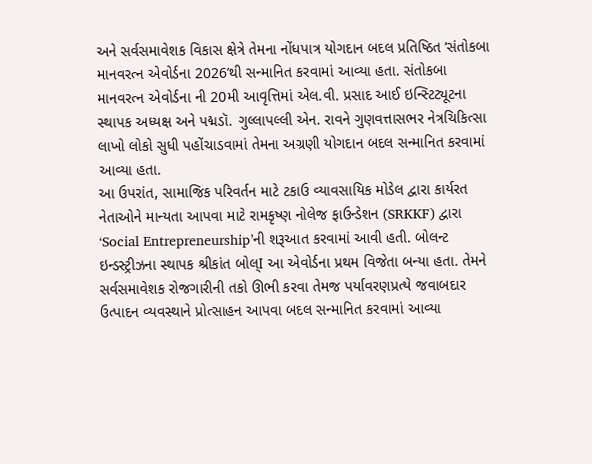અને સર્વસમાવેશક વિકાસ ક્ષેત્રે તેમના નોંધપાત્ર યોગદાન બદલ પ્રતિષ્ઠિત ‘સંતોકબા માનવરત્ન એવોર્ડના 2026’થી સન્માનિત કરવામાં આવ્યા હતા. સંતોકબા માનવરત્ન એવોર્ડના ની 20મી આવૃત્તિમાં એલ.વી. પ્રસાદ આઈ ઇન્સ્ટિટ્યૂટના સ્થાપક અધ્યક્ષ અને પદ્મડૉ. ગુલ્લાપલ્લી એન. રાવને ગુણવત્તાસભર નેત્રચિકિત્સા લાખો લોકો સુધી પહોંચાડવામાં તેમના અગ્રણી યોગદાન બદલ સન્માનિત કરવામાં આવ્યા હતા.
આ ઉપરાંત, સામાજિક પરિવર્તન માટે ટકાઉ વ્યાવસાયિક મોડેલ દ્વારા કાર્યરત નેતાઓને માન્યતા આપવા માટે રામકૃષ્ણ નોલેજ ફાઉન્ડેશન (SRKKF) દ્વારા ‘Social Entrepreneurship’ની શરૂઆત કરવામાં આવી હતી. બોલન્ટ ઇન્ડસ્ટ્રીઝના સ્થાપક શ્રીકાંત બોલ્I આ એવોર્ડના પ્રથમ વિજેતા બન્યા હતા. તેમને સર્વસમાવેશક રોજગારીની તકો ઊભી કરવા તેમજ પર્યાવરણપ્રત્યે જવાબદાર ઉત્પાદન વ્યવસ્થાને પ્રોત્સાહન આપવા બદલ સન્માનિત કરવામાં આવ્યા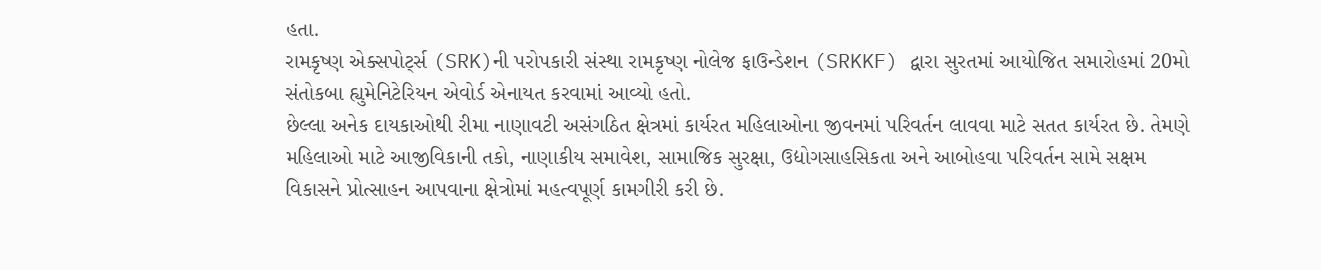હતા.
રામકૃષ્ણ એક્સપોર્ટ્સ (SRK)ની પરોપકારી સંસ્થા રામકૃષ્ણ નોલેજ ફાઉન્ડેશન (SRKKF) દ્વારા સુરતમાં આયોજિત સમારોહમાં 20મો સંતોકબા હ્યુમેનિટેરિયન એવોર્ડ એનાયત કરવામાં આવ્યો હતો.
છેલ્લા અનેક દાયકાઓથી રીમા નાણાવટી અસંગઠિત ક્ષેત્રમાં કાર્યરત મહિલાઓના જીવનમાં પરિવર્તન લાવવા માટે સતત કાર્યરત છે. તેમણે મહિલાઓ માટે આજીવિકાની તકો, નાણાકીય સમાવેશ, સામાજિક સુરક્ષા, ઉદ્યોગસાહસિકતા અને આબોહવા પરિવર્તન સામે સક્ષમ વિકાસને પ્રોત્સાહન આપવાના ક્ષેત્રોમાં મહત્વપૂર્ણ કામગીરી કરી છે.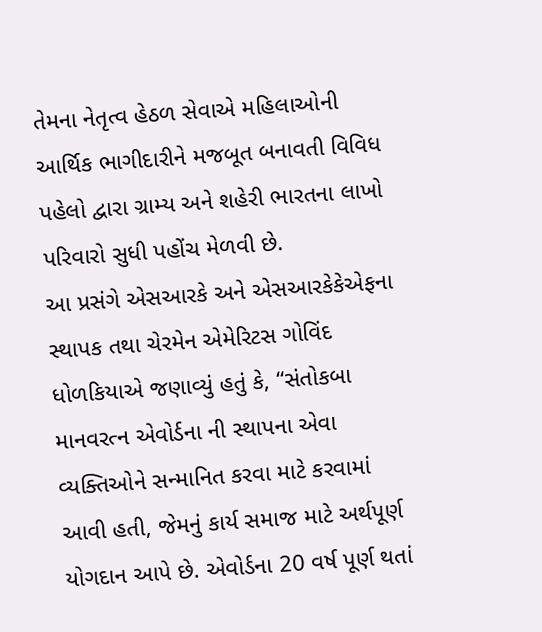તેમના નેતૃત્વ હેઠળ સેવાએ મહિલાઓની આર્થિક ભાગીદારીને મજબૂત બનાવતી વિવિધ પહેલો દ્વારા ગ્રામ્ય અને શહેરી ભારતના લાખો પરિવારો સુધી પહોંચ મેળવી છે.
આ પ્રસંગે એસઆરકે અને એસઆરકેકેએફના સ્થાપક તથા ચેરમેન એમેરિટસ ગોવિંદ ધોળકિયાએ જણાવ્યું હતું કે, “સંતોકબા માનવરત્ન એવોર્ડના ની સ્થાપના એવા વ્યક્તિઓને સન્માનિત કરવા માટે કરવામાં આવી હતી, જેમનું કાર્ય સમાજ માટે અર્થપૂર્ણ યોગદાન આપે છે. એવોર્ડના 20 વર્ષ પૂર્ણ થતાં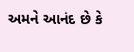અમને આનંદ છે કે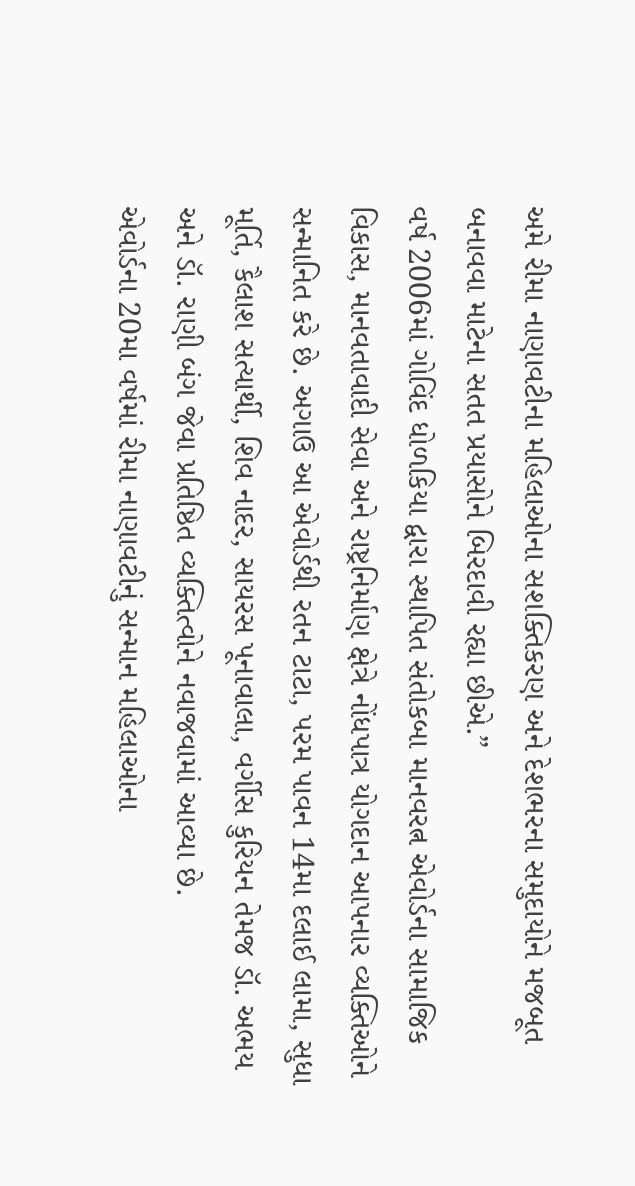અમે રીમા નાણાવટીના મહિલાઓના સશક્તિકરણ અને દેશભરના સમુદાયોને મજબૂત બનાવવા માટેના સતત પ્રયાસોને બિરદાવી રહ્યા છીએ.”
વર્ષ 2006માં ગોવિંદ ધોળકિયા દ્વારા સ્થાપિત સંતોકબા માનવરત્ન એવોર્ડના સામાજિક વિકાસ, માનવતાવાદી સેવા અને રાષ્ટ્રનિર્માણ ક્ષેત્રે નોંધપાત્ર યોગદાન આપનાર વ્યક્તિઓને સન્માનિત કરે છે. અગાઉ આ એવોર્ડથી રતન ટાટા, પરમ પાવન 14મા દલાઈ લામા, સુધા મૂર્તિ, કૈલાશ સત્યાર્થી, શિવ નાદર, સાયરસ પૂનાવાલા, વર્ગીસ કુરિયન તેમજ ડૉ. અભય અને ડૉ. રાણી બંગ જેવા પ્રતિષ્ઠિત વ્યક્તિત્વોને નવાજવામાં આવ્યા છે.
એવોર્ડના 20મા વર્ષમાં રીમા નાણાવટીનું સન્માન મહિલાઓના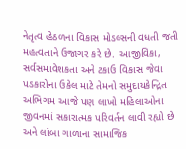નેતૃત્વ હેઠળના વિકાસ મોડલ્સની વધતી જતી મહત્વતાને ઉજાગર કરે છે. આજીવિકા, સર્વસમાવેશકતા અને ટકાઉ વિકાસ જેવા પડકારોના ઉકેલ માટે તેમનો સમુદાયકેન્દ્રિત અભિગમ આજે પણ લાખો મહિલાઓના જીવનમાં સકારાત્મક પરિવર્તન લાવી રહ્યો છે અને લાંબા ગાળાના સામાજિક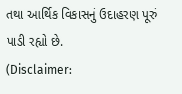તથા આર્થિક વિકાસનું ઉદાહરણ પૂરું પાડી રહ્યો છે.
(Disclaimer: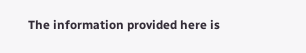The information provided here is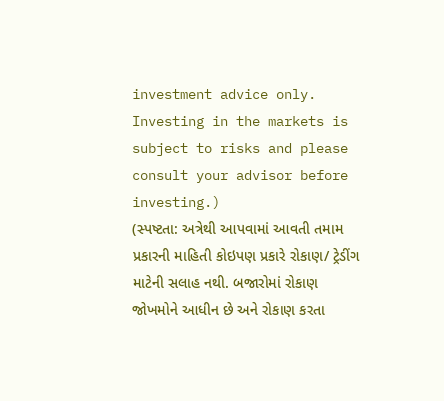investment advice only. Investing in the markets is subject to risks and please consult your advisor before investing.)
(સ્પષ્ટતા: અત્રેથી આપવામાં આવતી તમામ પ્રકારની માહિતી કોઇપણ પ્રકારે રોકાણ/ ટ્રેડીંગ માટેની સલાહ નથી. બજારોમાં રોકાણ જોખમોને આધીન છે અને રોકાણ કરતા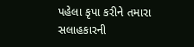પહેલા કૃપા કરીને તમારા સલાહકારની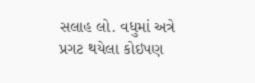સલાહ લો. વધુમાં અત્રે પ્રગટ થયેલા કોઇપણ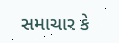સમાચાર કે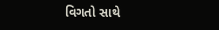વિગતો સાથે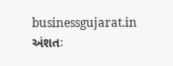businessgujarat.in અંશતઃ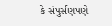કે સંપુર્સણપણે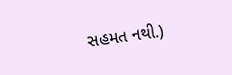સહમત નથી.)